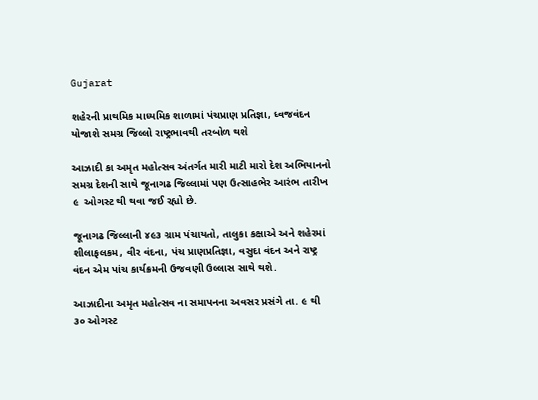Gujarat

શહેરની પ્રાથમિક માધ્યમિક શાળામાં પંચપ્રાણ પ્રતિજ્ઞા, ધ્વજવંદન યોજાશે સમગ્ર જિલ્લો રાષ્ટ્રભાવથી તરબોળ થશે

આઝાદી કા અમૃત મહોત્સવ અંતર્ગત મારી માટી મારો દેશ અભિયાનનો સમગ્ર દેશની સાથે જૂનાગઢ જિલ્લામાં પણ ઉત્સાહભેર આરંભ તારીખ ૯  ઓગસ્ટ થી થવા જઈ રહ્યો છે.

જૂનાગઢ જિલ્લાની ૪૯૩ ગ્રામ પંચાયતો, તાલુકા કક્ષાએ અને શહેરમાં શીલાફલકમ, વીર વંદના, પંચ પ્રાણપ્રતિજ્ઞા, વસુદા વંદન અને રાષ્ટ્ર વંદન એમ પાંચ કાર્યક્રમની ઉજવણી ઉલ્લાસ સાથે થશે.

આઝાદીના અમૃત મહોત્સવ ના સમાપનના અવસર પ્રસંગે તા. ૯ થી ૩૦ ઓગસ્ટ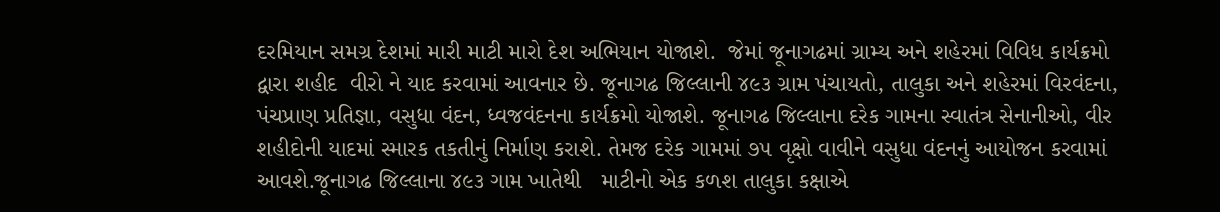દરમિયાન સમગ્ર દેશમાં મારી માટી મારો દેશ અભિયાન યોજાશે.  જેમાં જૂનાગઢમાં ગ્રામ્ય અને શહેરમાં વિવિધ કાર્યક્રમો દ્વારા શહીદ  વીરો ને યાદ કરવામાં આવનાર છે. જૂનાગઢ જિલ્લાની ૪૯૩ ગ્રામ પંચાયતો, તાલુકા અને શહેરમાં વિરવંદના, પંચપ્રાણ પ્રતિજ્ઞા, વસુધા વંદન, ધ્વજવંદનના કાર્યક્રમો યોજાશે. જૂનાગઢ જિલ્લાના દરેક ગામના સ્વાતંત્ર સેનાનીઓ, વીર શહીદોની યાદમાં સ્મારક તકતીનું નિર્માણ કરાશે. તેમજ દરેક ગામમાં ૭૫ વૃક્ષો વાવીને વસુધા વંદનનું આયોજન કરવામાં આવશે.જૂનાગઢ જિલ્લાના ૪૯૩ ગામ ખાતેથી   માટીનો એક કળશ તાલુકા કક્ષાએ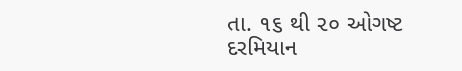તા. ૧૬ થી ૨૦ ઓગષ્ટ  દરમિયાન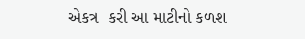એકત્ર  કરી આ માટીનો કળશ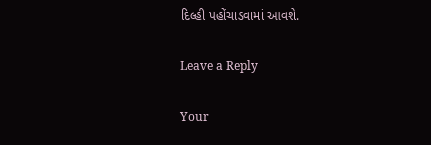દિલ્હી પહોંચાડવામાં આવશે.

Leave a Reply

Your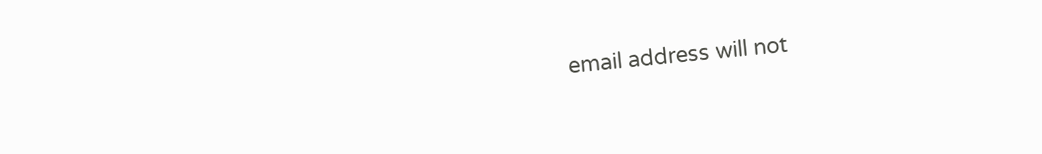email address will not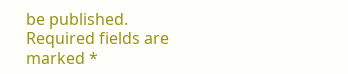be published. Required fields are marked *